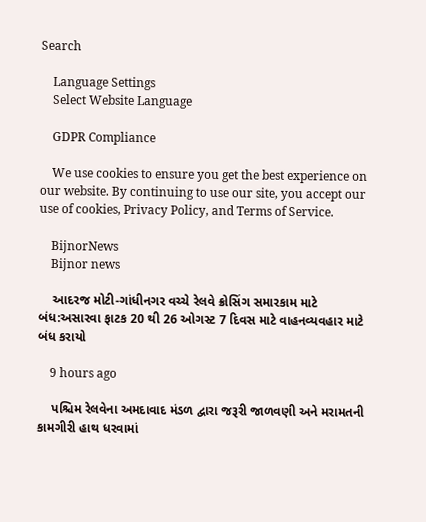Search

    Language Settings
    Select Website Language

    GDPR Compliance

    We use cookies to ensure you get the best experience on our website. By continuing to use our site, you accept our use of cookies, Privacy Policy, and Terms of Service.

    BijnorNews
    Bijnor news

    આદરજ મોટી-ગાંધીનગર વચ્ચે રેલવે ક્રોસિંગ સમારકામ માટે બંધ:અસારવા ફાટક 20 થી 26 ઓગસ્ટ 7 દિવસ માટે વાહનવ્યવહાર માટે બંધ કરાયો

    9 hours ago

    પશ્ચિમ રેલવેના અમદાવાદ મંડળ દ્વારા જરૂરી જાળવણી અને મરામતની કામગીરી હાથ ધરવામાં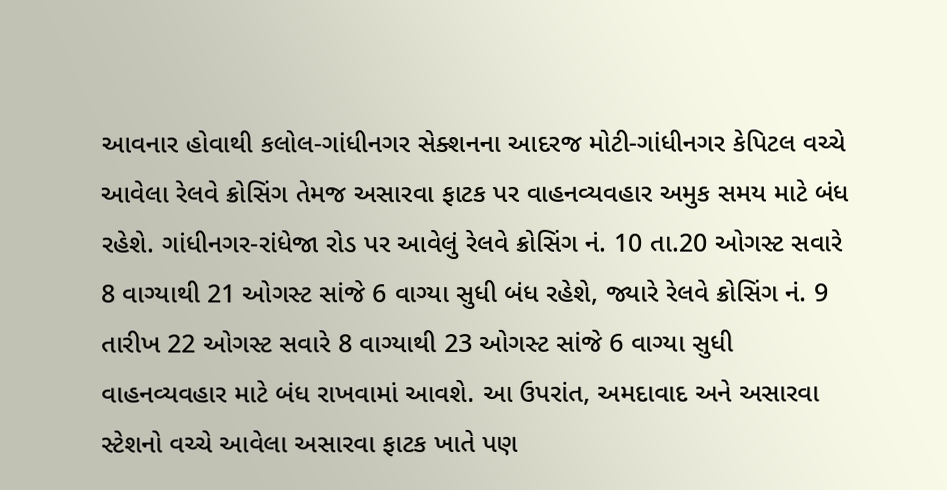આવનાર હોવાથી કલોલ-ગાંધીનગર સેક્શનના આદરજ મોટી-ગાંધીનગર કેપિટલ વચ્ચે આવેલા રેલવે ક્રોસિંગ તેમજ અસારવા ફાટક પર વાહનવ્યવહાર અમુક સમય માટે બંધ રહેશે. ગાંધીનગર-રાંધેજા રોડ પર આવેલું રેલવે ક્રોસિંગ નં. 10 તા.20 ઓગસ્ટ સવારે 8 વાગ્યાથી 21 ઓગસ્ટ સાંજે 6 વાગ્યા સુધી બંધ રહેશે, જ્યારે રેલવે ક્રોસિંગ નં. 9 તારીખ 22 ઓગસ્ટ સવારે 8 વાગ્યાથી 23 ઓગસ્ટ સાંજે 6 વાગ્યા સુધી વાહનવ્યવહાર માટે બંધ રાખવામાં આવશે. આ ઉપરાંત, અમદાવાદ અને અસારવા સ્ટેશનો વચ્ચે આવેલા અસારવા ફાટક ખાતે પણ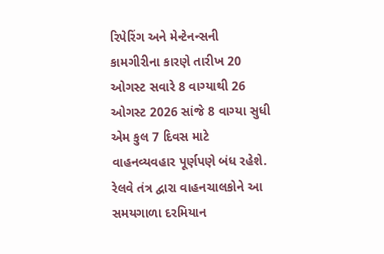રિપેરિંગ અને મેન્ટેનન્સની કામગીરીના કારણે તારીખ 20 ઓગસ્ટ સવારે 8 વાગ્યાથી 26 ઓગસ્ટ 2026 સાંજે 8 વાગ્યા સુધી એમ કુલ 7 દિવસ માટે વાહનવ્યવહાર પૂર્ણપણે બંધ રહેશે. રેલવે તંત્ર દ્વારા વાહનચાલકોને આ સમયગાળા દરમિયાન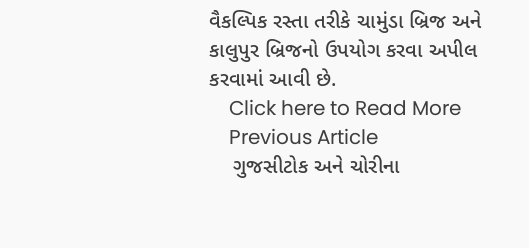વૈકલ્પિક રસ્તા તરીકે ચામુંડા બ્રિજ અને કાલુપુર બ્રિજનો ઉપયોગ કરવા અપીલ કરવામાં આવી છે.
    Click here to Read More
    Previous Article
    ગુજસીટોક અને ચોરીના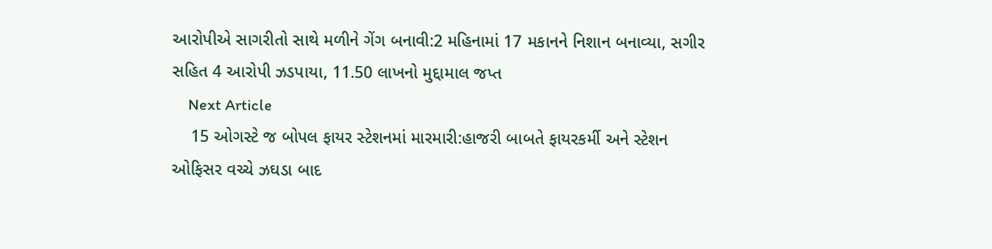આરોપીએ સાગરીતો સાથે મળીને ગેંગ બનાવી:2 મહિનામાં 17 મકાનને નિશાન બનાવ્યા, સગીર સહિત 4 આરોપી ઝડપાયા, 11.50 લાખનો મુદ્દામાલ જપ્ત
    Next Article
    15 ઓગસ્ટે જ બોપલ ફાયર સ્ટેશનમાં મારમારી:હાજરી બાબતે ફાયરકર્મી અને સ્ટેશન ઓફિસર વચ્ચે ઝઘડા બાદ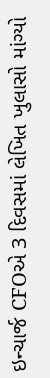ઇન્ચાર્જ CFOએ 3 દિવસમાં લેખિત ખુલાસો માંગ્યો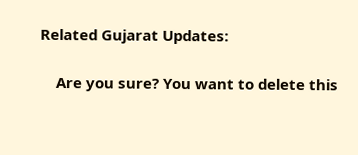Related Gujarat Updates:

    Are you sure? You want to delete this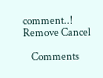comment..! Remove Cancel

    Comments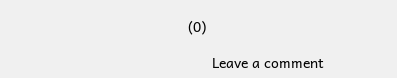(0)

      Leave a comment